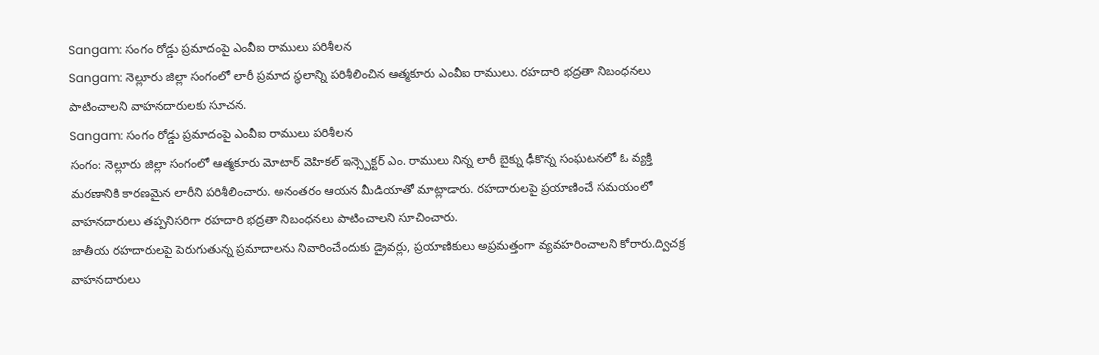Sangam: సంగం రోడ్డు ప్రమాదంపై ఎంవీఐ రాములు పరిశీలన
Sangam: నెల్లూరు జిల్లా సంగంలో లారీ ప్రమాద స్థలాన్ని పరిశీలించిన ఆత్మకూరు ఎంవీఐ రాములు. రహదారి భద్రతా నిబంధనలు పాటించాలని వాహనదారులకు సూచన.
Sangam: సంగం రోడ్డు ప్రమాదంపై ఎంవీఐ రాములు పరిశీలన
సంగం: నెల్లూరు జిల్లా సంగంలో ఆత్మకూరు మోటార్ వెహికల్ ఇన్స్పెక్టర్ ఎం. రాములు నిన్న లారీ బైక్ను ఢీకొన్న సంఘటనలో ఓ వ్యక్తి మరణానికి కారణమైన లారీని పరిశీలించారు. అనంతరం ఆయన మీడియాతో మాట్లాడారు. రహదారులపై ప్రయాణించే సమయంలో వాహనదారులు తప్పనిసరిగా రహదారి భద్రతా నిబంధనలు పాటించాలని సూచించారు.
జాతీయ రహదారులపై పెరుగుతున్న ప్రమాదాలను నివారించేందుకు డ్రైవర్లు, ప్రయాణికులు అప్రమత్తంగా వ్యవహరించాలని కోరారు.ద్విచక్ర వాహనదారులు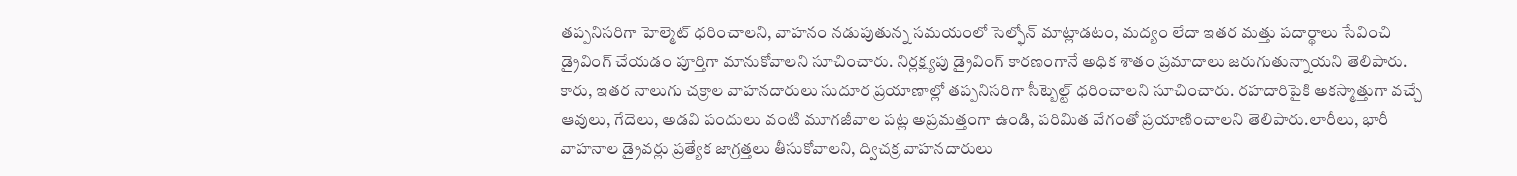తప్పనిసరిగా హెల్మెట్ ధరించాలని, వాహనం నడుపుతున్న సమయంలో సెల్ఫోన్ మాట్లాడటం, మద్యం లేదా ఇతర మత్తు పదార్థాలు సేవించి డ్రైవింగ్ చేయడం పూర్తిగా మానుకోవాలని సూచించారు. నిర్లక్ష్యపు డ్రైవింగ్ కారణంగానే అధిక శాతం ప్రమాదాలు జరుగుతున్నాయని తెలిపారు.
కారు, ఇతర నాలుగు చక్రాల వాహనదారులు సుదూర ప్రయాణాల్లో తప్పనిసరిగా సీట్బెల్ట్ ధరించాలని సూచించారు. రహదారిపైకి అకస్మాత్తుగా వచ్చే ఆవులు, గేదెలు, అడవి పందులు వంటి మూగజీవాల పట్ల అప్రమత్తంగా ఉండి, పరిమిత వేగంతో ప్రయాణించాలని తెలిపారు.లారీలు, భారీ వాహనాల డ్రైవర్లు ప్రత్యేక జాగ్రత్తలు తీసుకోవాలని, ద్విచక్ర వాహనదారులు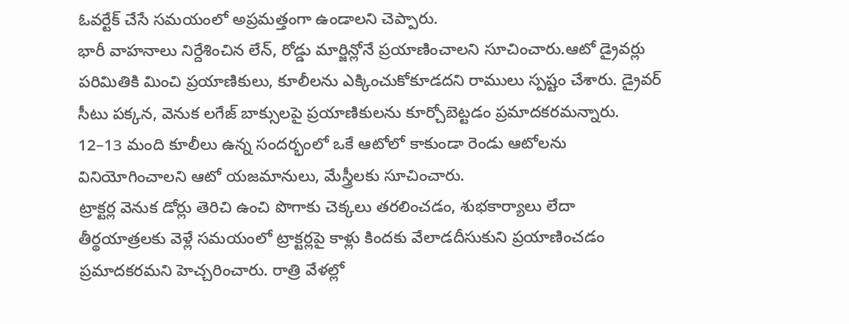ఓవర్టేక్ చేసే సమయంలో అప్రమత్తంగా ఉండాలని చెప్పారు.
భారీ వాహనాలు నిర్దేశించిన లేన్, రోడ్డు మార్జిన్లోనే ప్రయాణించాలని సూచించారు.ఆటో డ్రైవర్లు పరిమితికి మించి ప్రయాణికులు, కూలీలను ఎక్కించుకోకూడదని రాములు స్పష్టం చేశారు. డ్రైవర్ సీటు పక్కన, వెనుక లగేజ్ బాక్సులపై ప్రయాణికులను కూర్చోబెట్టడం ప్రమాదకరమన్నారు. 12–13 మంది కూలీలు ఉన్న సందర్భంలో ఒకే ఆటోలో కాకుండా రెండు ఆటోలను వినియోగించాలని ఆటో యజమానులు, మేస్త్రీలకు సూచించారు.
ట్రాక్టర్ల వెనుక డోర్లు తెరిచి ఉంచి పొగాకు చెక్కలు తరలించడం, శుభకార్యాలు లేదా తీర్థయాత్రలకు వెళ్లే సమయంలో ట్రాక్టర్లపై కాళ్లు కిందకు వేలాడదీసుకుని ప్రయాణించడం ప్రమాదకరమని హెచ్చరించారు. రాత్రి వేళల్లో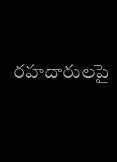రహదారులపై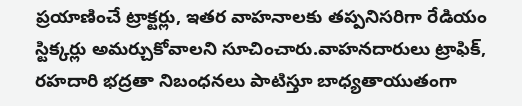ప్రయాణించే ట్రాక్టర్లు, ఇతర వాహనాలకు తప్పనిసరిగా రేడియం స్టిక్కర్లు అమర్చుకోవాలని సూచించారు.వాహనదారులు ట్రాఫిక్, రహదారి భద్రతా నిబంధనలు పాటిస్తూ బాధ్యతాయుతంగా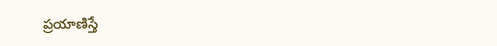ప్రయాణిస్తే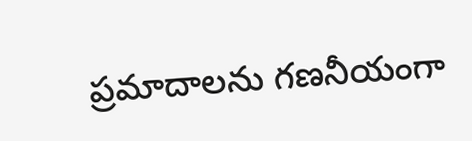ప్రమాదాలను గణనీయంగా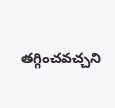తగ్గించవచ్చని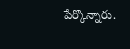పేర్కొన్నారు.